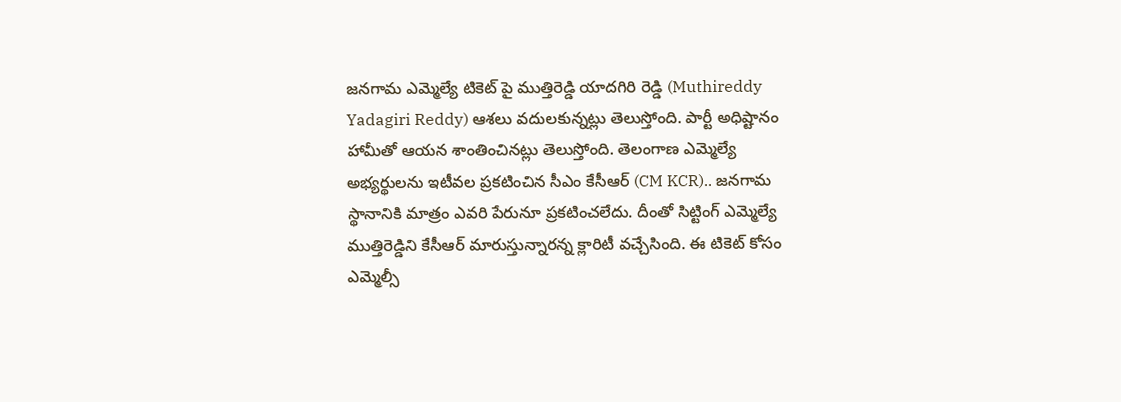జనగామ ఎమ్మెల్యే టికెట్ పై ముత్తిరెడ్డి యాదగిరి రెడ్డి (Muthireddy Yadagiri Reddy) ఆశలు వదులకున్నట్లు తెలుస్తోంది. పార్టీ అధిష్టానం హామీతో ఆయన శాంతించినట్లు తెలుస్తోంది. తెలంగాణ ఎమ్మెల్యే అభ్యర్థులను ఇటీవల ప్రకటించిన సీఎం కేసీఆర్ (CM KCR).. జనగామ స్థానానికి మాత్రం ఎవరి పేరునూ ప్రకటించలేదు. దీంతో సిట్టింగ్ ఎమ్మెల్యే ముత్తిరెడ్డిని కేసీఆర్ మారుస్తున్నారన్న క్లారిటీ వచ్చేసింది. ఈ టికెట్ కోసం ఎమ్మెల్సీ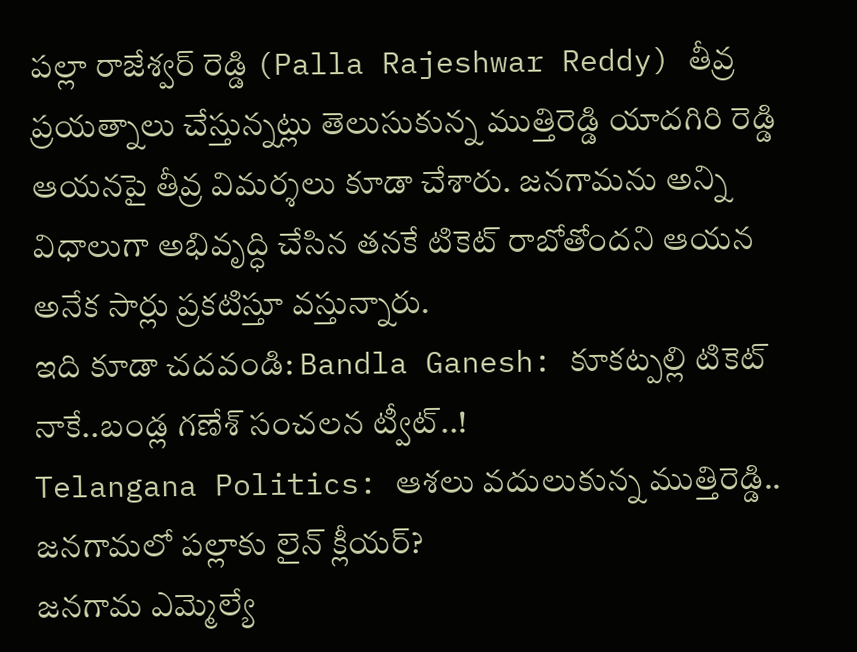పల్లా రాజేశ్వర్ రెడ్డి (Palla Rajeshwar Reddy) తీవ్ర ప్రయత్నాలు చేస్తున్నట్లు తెలుసుకున్న ముత్తిరెడ్డి యాదగిరి రెడ్డి ఆయనపై తీవ్ర విమర్శలు కూడా చేశారు. జనగామను అన్ని విధాలుగా అభివృద్ధి చేసిన తనకే టికెట్ రాబోతోందని ఆయన అనేక సార్లు ప్రకటిస్తూ వస్తున్నారు.
ఇది కూడా చదవండి: Bandla Ganesh: కూకట్పల్లి టికెట్ నాకే..బండ్ల గణేశ్ సంచలన ట్వీట్..!
Telangana Politics: ఆశలు వదులుకున్న ముత్తిరెడ్డి.. జనగామలో పల్లాకు లైన్ క్లీయర్?
జనగామ ఎమ్మెల్యే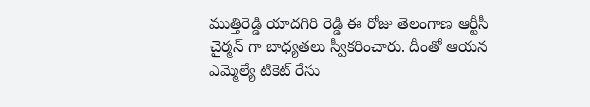ముత్తిరెడ్డి యాదగిరి రెడ్డి ఈ రోజు తెలంగాణ ఆర్టీసీ చైర్మన్ గా బాధ్యతలు స్వీకరించారు. దీంతో ఆయన ఎమ్మెల్యే టికెట్ రేసు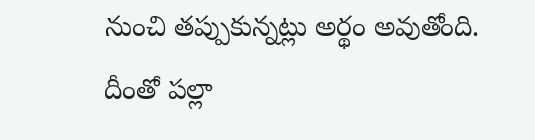నుంచి తప్పుకున్నట్లు అర్థం అవుతోంది. దీంతో పల్లా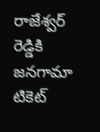రాజేశ్వర్ రెడ్డికి జనగామా టికెట్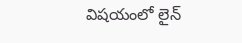విషయంలో లైన్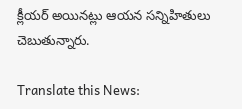క్లీయర్ అయినట్లు ఆయన సన్నిహితులు చెబుతున్నారు.

Translate this News: